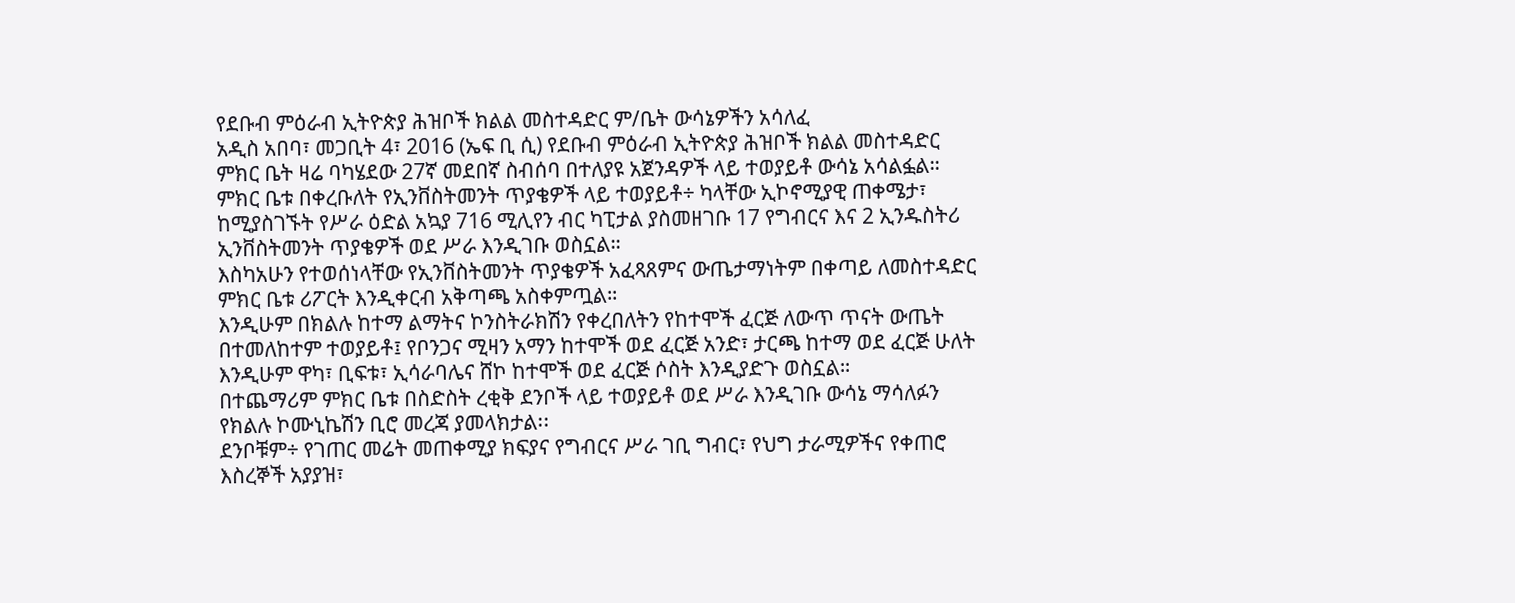የደቡብ ምዕራብ ኢትዮጵያ ሕዝቦች ክልል መስተዳድር ም/ቤት ውሳኔዎችን አሳለፈ
አዲስ አበባ፣ መጋቢት 4፣ 2016 (ኤፍ ቢ ሲ) የደቡብ ምዕራብ ኢትዮጵያ ሕዝቦች ክልል መስተዳድር ምክር ቤት ዛሬ ባካሄደው 27ኛ መደበኛ ስብሰባ በተለያዩ አጀንዳዎች ላይ ተወያይቶ ውሳኔ አሳልፏል።
ምክር ቤቱ በቀረቡለት የኢንቨስትመንት ጥያቄዎች ላይ ተወያይቶ÷ ካላቸው ኢኮኖሚያዊ ጠቀሜታ፣ ከሚያስገኙት የሥራ ዕድል አኳያ 716 ሚሊየን ብር ካፒታል ያስመዘገቡ 17 የግብርና እና 2 ኢንዱስትሪ ኢንቨስትመንት ጥያቄዎች ወደ ሥራ እንዲገቡ ወስኗል።
እስካአሁን የተወሰነላቸው የኢንቨስትመንት ጥያቄዎች አፈጻጸምና ውጤታማነትም በቀጣይ ለመስተዳድር ምክር ቤቱ ሪፖርት እንዲቀርብ አቅጣጫ አስቀምጧል።
እንዲሁም በክልሉ ከተማ ልማትና ኮንስትራክሽን የቀረበለትን የከተሞች ፈርጅ ለውጥ ጥናት ውጤት በተመለከተም ተወያይቶ፤ የቦንጋና ሚዛን አማን ከተሞች ወደ ፈርጅ አንድ፣ ታርጫ ከተማ ወደ ፈርጅ ሁለት እንዲሁም ዋካ፣ ቢፍቱ፣ ኢሳራባሌና ሸኮ ከተሞች ወደ ፈርጅ ሶስት እንዲያድጉ ወስኗል።
በተጨማሪም ምክር ቤቱ በስድስት ረቂቅ ደንቦች ላይ ተወያይቶ ወደ ሥራ እንዲገቡ ውሳኔ ማሳለፉን የክልሉ ኮሙኒኬሽን ቢሮ መረጃ ያመላክታል፡፡
ደንቦቹም÷ የገጠር መሬት መጠቀሚያ ክፍያና የግብርና ሥራ ገቢ ግብር፣ የህግ ታራሚዎችና የቀጠሮ እስረኞች አያያዝ፣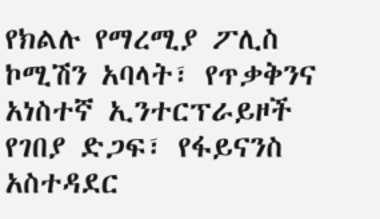የክልሉ የማረሚያ ፖሊስ ኮሚሽን አባላት፣ የጥቃቅንና አነስተኛ ኢንተርፕራይዞች የገበያ ድጋፍ፣ የፋይናንስ አስተዳደር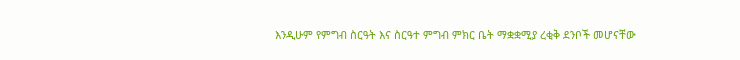እንዲሁም የምግብ ስርዓት እና ስርዓተ ምግብ ምክር ቤት ማቋቋሚያ ረቂቅ ደንቦች መሆናቸው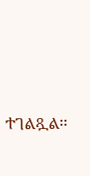ተገልጿል፡፡